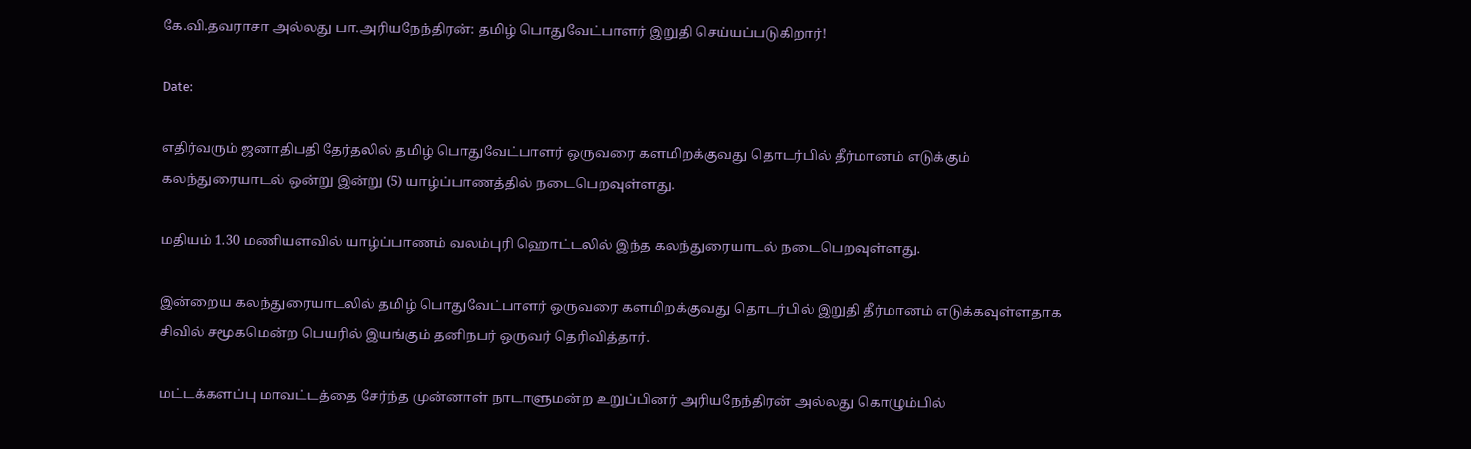கே.வி.தவராசா அல்லது பா.அரியநேந்திரன்: தமிழ் பொதுவேட்பாளர் இறுதி செய்யப்படுகிறார்!

Date:

எதிர்வரும் ஜனாதிபதி தேர்தலில் தமிழ் பொதுவேட்பாளர் ஒருவரை களமிறக்குவது தொடர்பில் தீர்மானம் எடுக்கும் கலந்துரையாடல் ஒன்று இன்று (5) யாழ்ப்பாணத்தில் நடைபெறவுள்ளது.

மதியம் 1.30 மணியளவில் யாழ்ப்பாணம் வலம்புரி ஹொட்டலில் இந்த கலந்துரையாடல் நடைபெறவுள்ளது.

இன்றைய கலந்துரையாடலில் தமிழ் பொதுவேட்பாளர் ஒருவரை களமிறக்குவது தொடர்பில் இறுதி தீர்மானம் எடுக்கவுள்ளதாக சிவில் சமூகமென்ற பெயரில் இயங்கும் தனிநபர் ஒருவர் தெரிவித்தார்.

மட்டக்களப்பு மாவட்டத்தை சேர்ந்த முன்னாள் நாடாளுமன்ற உறுப்பினர் அரியநேந்திரன் அல்லது கொழும்பில்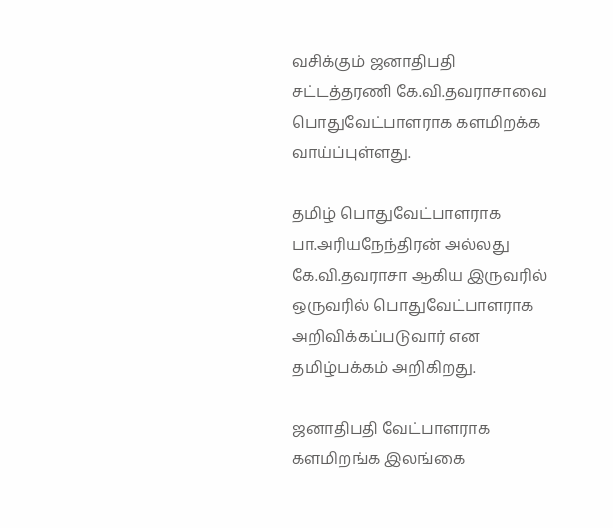வசிக்கும் ஜனாதிபதி சட்டத்தரணி கே.வி.தவராசாவை பொதுவேட்பாளராக களமிறக்க வாய்ப்புள்ளது.

தமிழ் பொதுவேட்பாளராக பா.அரியநேந்திரன் அல்லது கே.வி.தவராசா ஆகிய இருவரில் ஒருவரில் பொதுவேட்பாளராக அறிவிக்கப்படுவார் என தமிழ்பக்கம் அறிகிறது.

ஜனாதிபதி வேட்பாளராக களமிறங்க இலங்கை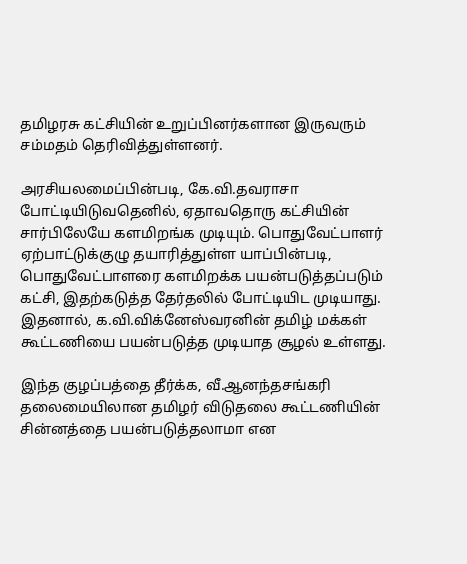தமிழரசு கட்சியின் உறுப்பினர்களான இருவரும் சம்மதம் தெரிவித்துள்ளனர்.

அரசியலமைப்பின்படி, கே.வி.தவராசா போட்டியிடுவதெனில், ஏதாவதொரு கட்சியின் சார்பிலேயே களமிறங்க முடியும். பொதுவேட்பாளர் ஏற்பாட்டுக்குழு தயாரித்துள்ள யாப்பின்படி, பொதுவேட்பாளரை களமிறக்க பயன்படுத்தப்படும் கட்சி, இதற்கடுத்த தேர்தலில் போட்டியிட முடியாது. இதனால், க.வி.விக்னேஸ்வரனின் தமிழ் மக்கள் கூட்டணியை பயன்படுத்த முடியாத சூழல் உள்ளது.

இந்த குழப்பத்தை தீர்க்க, வீ.ஆனந்தசங்கரி தலைமையிலான தமிழர் விடுதலை கூட்டணியின் சின்னத்தை பயன்படுத்தலாமா என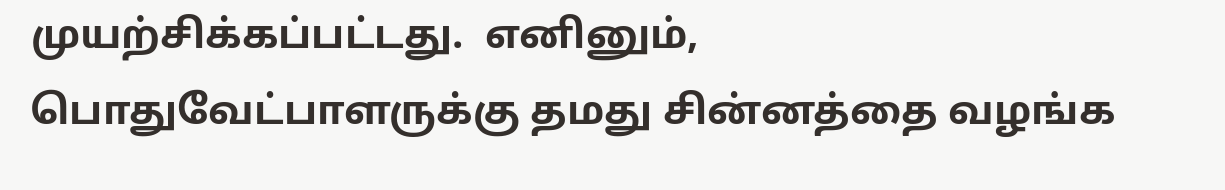முயற்சிக்கப்பட்டது.  எனினும், பொதுவேட்பாளருக்கு தமது சின்னத்தை வழங்க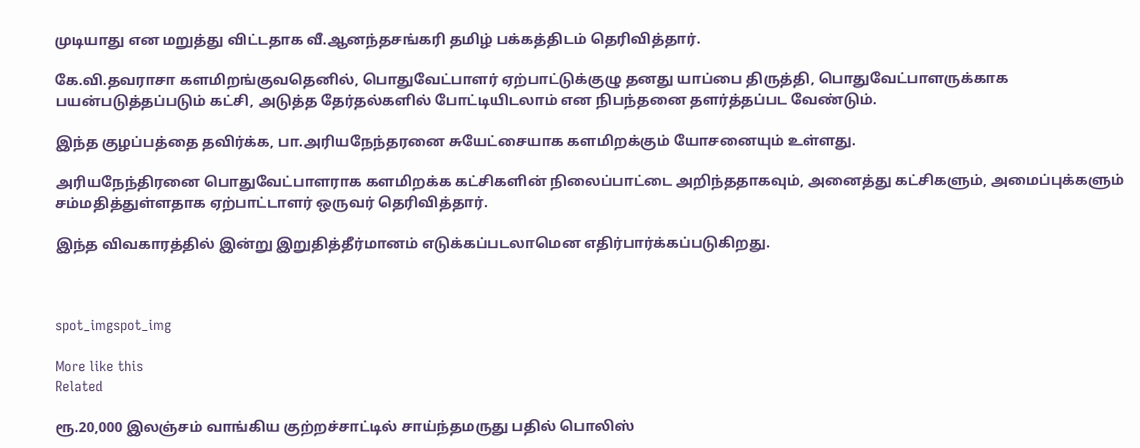முடியாது என மறுத்து விட்டதாக வீ.ஆனந்தசங்கரி தமிழ் பக்கத்திடம் தெரிவித்தார்.

கே.வி.தவராசா களமிறங்குவதெனில், பொதுவேட்பாளர் ஏற்பாட்டுக்குழு தனது யாப்பை திருத்தி, பொதுவேட்பாளருக்காக பயன்படுத்தப்படும் கட்சி, அடுத்த தேர்தல்களில் போட்டியிடலாம் என நிபந்தனை தளர்த்தப்பட வேண்டும்.

இந்த குழப்பத்தை தவிர்க்க, பா.அரியநேந்தரனை சுயேட்சையாக களமிறக்கும் யோசனையும் உள்ளது.

அரியநேந்திரனை பொதுவேட்பாளராக களமிறக்க கட்சிகளின் நிலைப்பாட்டை அறிந்ததாகவும், அனைத்து கட்சிகளும், அமைப்புக்களும் சம்மதித்துள்ளதாக ஏற்பாட்டாளர் ஒருவர் தெரிவித்தார்.

இந்த விவகாரத்தில் இன்று இறுதித்தீர்மானம் எடுக்கப்படலாமென எதிர்பார்க்கப்படுகிறது.



spot_imgspot_img

More like this
Related

ரூ.20,000 இலஞ்சம் வாங்கிய குற்றச்சாட்டில் சாய்ந்தமருது பதில் பொலிஸ்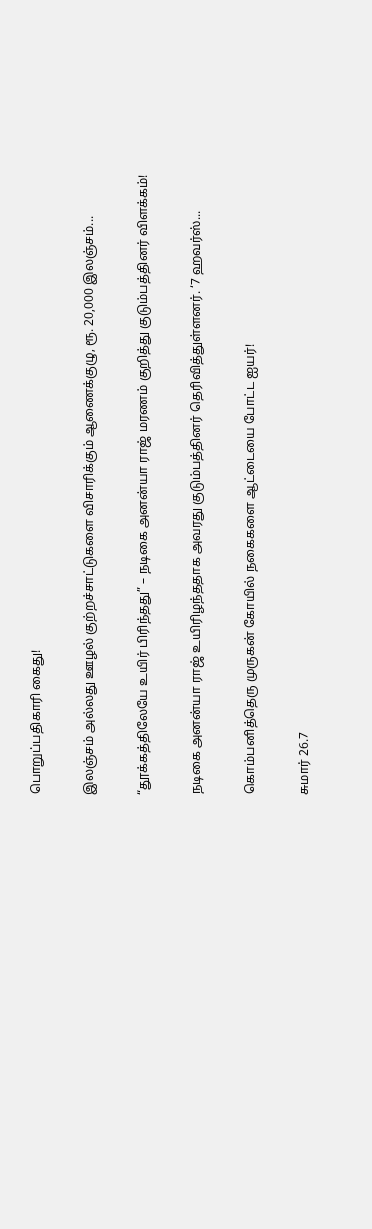பொறுப்பதிகாரி கைது!

இலஞ்சம் அல்லது ஊழல் குற்றச்சாட்டுகளை விசாரிக்கும் ஆணைக்குழு, ரூ. 20,000 இலஞ்சம்...

“தூக்கத்திலேயே உயிர் பிரிந்தது” – நடிகை அனன்யா ராஜ் மரணம் குறித்து குடும்பத்தினர் விளக்கம்!

நடிகை அனன்யா ராஜ் உயிரிழந்ததாக அவரது குடும்பத்தினர் தெரிவித்துள்ளனர். ‘7 ஹவர்ஸ்...

கொம்பனித்தெரு முருகன் கோயில் நகைகளை ஆட்டையை போட்ட ஐயர்!

சுமார் 26.7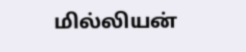மில்லியன்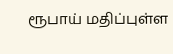ரூபாய் மதிப்புள்ள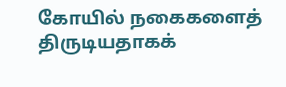கோயில் நகைகளைத் திருடியதாகக்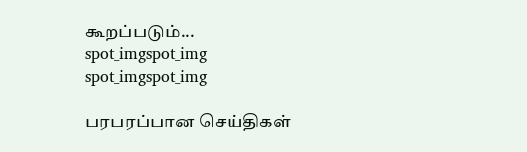கூறப்படும்...
spot_imgspot_img
spot_imgspot_img

பரபரப்பான செய்திகள்